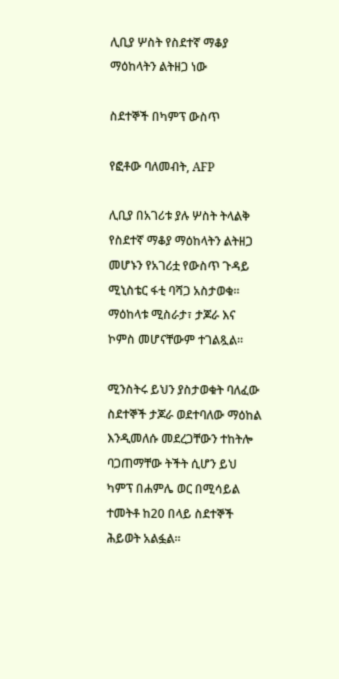ሊቢያ ሦስት የስደተኛ ማቆያ ማዕከላትን ልትዘጋ ነው

ስደተኞች በካምፕ ውስጥ

የፎቶው ባለመብት, AFP

ሊቢያ በአገሪቱ ያሉ ሦስት ትላልቅ የስደተኛ ማቆያ ማዕከላትን ልትዘጋ መሆኑን የአገሪቷ የውስጥ ጉዳይ ሚኒስቴር ፋቲ ባሻጋ አስታወቁ። ማዕከላቱ ሚስራታ፣ ታጆራ እና ኮምስ መሆናቸውም ተገልጿል።

ሚንስትሩ ይህን ያስታወቁት ባለፈው ስደተኞች ታጆራ ወደተባለው ማዕከል እንዲመለሱ መደረጋቸውን ተከትሎ ባጋጠማቸው ትችት ሲሆን ይህ ካምፕ በሐምሌ ወር በሚሳይል ተመትቶ ከ20 በላይ ስደተኞች ሕይወት አልፏል።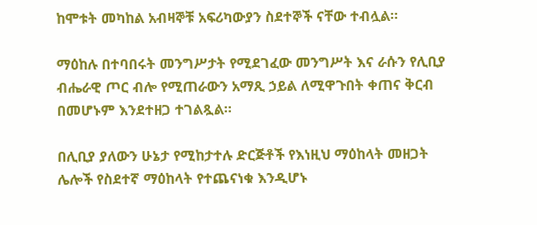ከሞቱት መካከል አብዛኞቹ አፍሪካውያን ስደተኞች ናቸው ተብሏል።

ማዕከሉ በተባበሩት መንግሥታት የሚደገፈው መንግሥት እና ራሱን የሊቢያ ብሔራዊ ጦር ብሎ የሚጠራውን አማጺ ኃይል ለሚዋጉበት ቀጠና ቅርብ በመሆኑም እንደተዘጋ ተገልጿል።

በሊቢያ ያለውን ሁኔታ የሚከታተሉ ድርጅቶች የእነዚህ ማዕከላት መዘጋት ሌሎች የስደተኛ ማዕከላት የተጨናነቁ እንዲሆኑ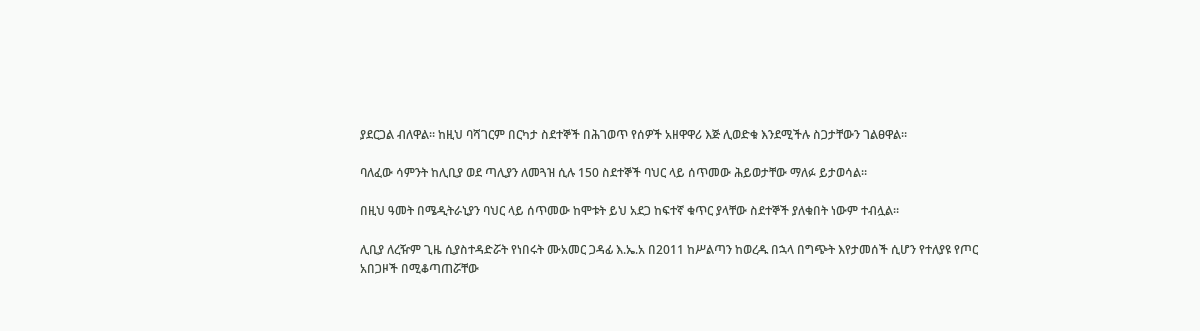ያደርጋል ብለዋል። ከዚህ ባሻገርም በርካታ ስደተኞች በሕገወጥ የሰዎች አዘዋዋሪ እጅ ሊወድቁ እንደሚችሉ ስጋታቸውን ገልፀዋል።

ባለፈው ሳምንት ከሊቢያ ወደ ጣሊያን ለመጓዝ ሲሉ 150 ስደተኞች ባህር ላይ ሰጥመው ሕይወታቸው ማለፉ ይታወሳል።

በዚህ ዓመት በሜዲትራኒያን ባህር ላይ ሰጥመው ከሞቱት ይህ አደጋ ከፍተኛ ቁጥር ያላቸው ስደተኞች ያለቁበት ነውም ተብሏል።

ሊቢያ ለረዥም ጊዜ ሲያስተዳድሯት የነበሩት ሙአመር ጋዳፊ እ.ኤ.አ በ2011 ከሥልጣን ከወረዱ በኋላ በግጭት እየታመሰች ሲሆን የተለያዩ የጦር አበጋዞች በሚቆጣጠሯቸው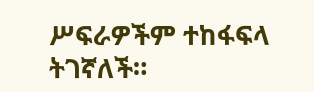ሥፍራዎችም ተከፋፍላ ትገኛለች።